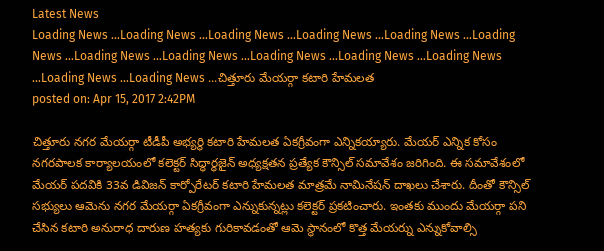Latest News
Loading News ...Loading News ...Loading News ...Loading News ...Loading News ...Loading News ...Loading News ...Loading News ...Loading News ...Loading News ...Loading News ...Loading News ...Loading News ...చిత్తూరు మేయర్గా కటారి హేమలత
posted on: Apr 15, 2017 2:42PM

చిత్తూరు నగర మేయర్గా టీడీపీ అభ్యర్థి కటారి హేమలత ఏకగ్రీవంగా ఎన్నికయ్యారు. మేయర్ ఎన్నిక కోసం నగరపాలక కార్యాలయంలో కలెక్టర్ సిద్ధార్ధజైన్ అధ్యక్షతన ప్రత్యేక కౌన్సిల్ సమావేశం జరిగింది. ఈ సమావేశంలో మేయర్ పదవికి 33వ డివిజన్ కార్పోరేటర్ కటారి హేమలత మాత్రమే నామినేషన్ దాఖలు చేశారు. దీంతో కౌన్సిల్ సభ్యులు ఆమెను నగర మేయర్గా ఏకగ్రీవంగా ఎన్నుకున్నట్లు కలెక్టర్ ప్రకటించారు. ఇంతకు ముందు మేయర్గా పని చేసిన కటారి అనురాధ దారుణ హత్యకు గురికావడంతో ఆమె స్థానంలో కొత్త మేయర్ను ఎన్నుకోవాల్సి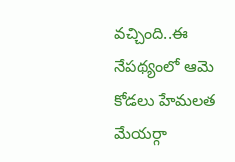వచ్చింది..ఈ నేపథ్యంలో ఆమె కోడలు హేమలత మేయర్గా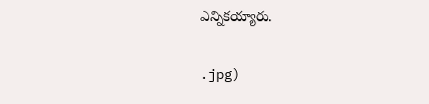ఎన్నికయ్యారు.


.jpg)